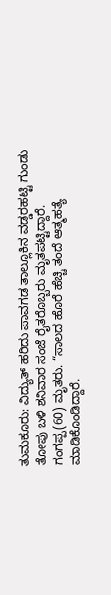ತುಮಕೂರು: ವಿದ್ಯುತ್ ಹರಿದು ಪಾವಗಡ ತಾಲ್ಲೂಕಿನ ವಡ್ಡರಹಟ್ಟಿ ಗುಂಡು ತೋಪು ಬಳಿ ಶನಿವಾರ ಸಂಜೆ ರೈತರೊಬ್ಬರು ಮೃತಪಟ್ಟಿದ್ದಾರೆ.
ಗಂಗಪ್ಪ(60) ಮೃತರು. “ಸಾಲದ ಹೊರೆ ಹೆಚ್ಚಿ ತಂದೆ ಆತ್ಮಹತ್ಯೆ ಮಾಡಿಕೊಂಡಿದ್ದಾರೆ.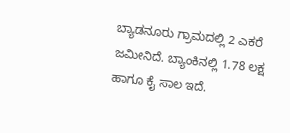ಬ್ಯಾಡನೂರು ಗ್ರಾಮದಲ್ಲಿ 2 ಎಕರೆ ಜಮೀನಿದೆ. ಬ್ಯಾಂಕಿನಲ್ಲಿ 1.78 ಲಕ್ಷ ಹಾಗೂ ಕೈ ಸಾಲ ಇದೆ.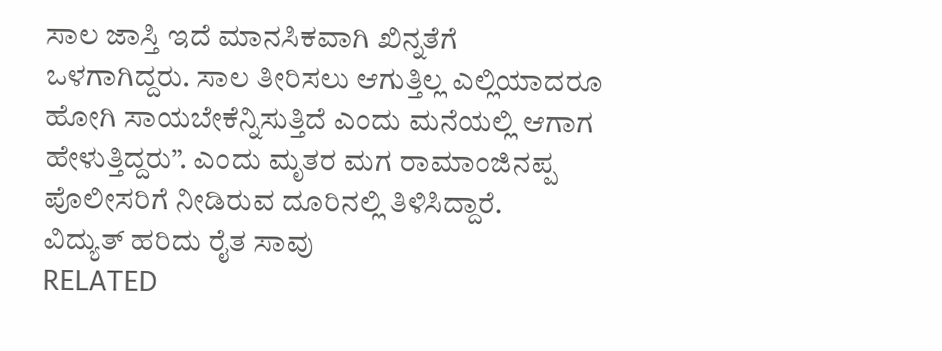ಸಾಲ ಜಾಸ್ತಿ ಇದೆ ಮಾನಸಿಕವಾಗಿ ಖಿನ್ನತೆಗೆ ಒಳಗಾಗಿದ್ದರು. ಸಾಲ ತೀರಿಸಲು ಆಗುತ್ತಿಲ್ಲ ಎಲ್ಲಿಯಾದರೂ ಹೋಗಿ ಸಾಯಬೇಕೆನ್ನಿಸುತ್ತಿದೆ ಎಂದು ಮನೆಯಲ್ಲಿ ಆಗಾಗ ಹೇಳುತ್ತಿದ್ದರು”. ಎಂದು ಮೃತರ ಮಗ ರಾಮಾಂಜಿನಪ್ಪ ಪೊಲೀಸರಿಗೆ ನೀಡಿರುವ ದೂರಿನಲ್ಲಿ ತಿಳಿಸಿದ್ದಾರೆ.
ವಿದ್ಯುತ್ ಹರಿದು ರೈತ ಸಾವು
RELATED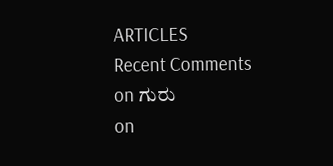ARTICLES
Recent Comments
on ಗುರು
on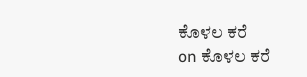ಕೊಳಲ ಕರೆ
on ಕೊಳಲ ಕರೆ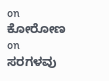on ಕೋರೋಣ
on ಸರಗಳವು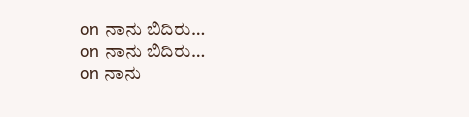on ನಾನು ಬಿದಿರು…
on ನಾನು ಬಿದಿರು…
on ನಾನು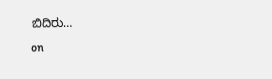ಬಿದಿರು…
on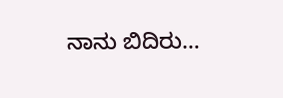ನಾನು ಬಿದಿರು…